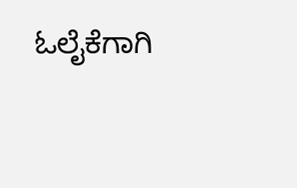ಓಲೈಕೆಗಾಗಿ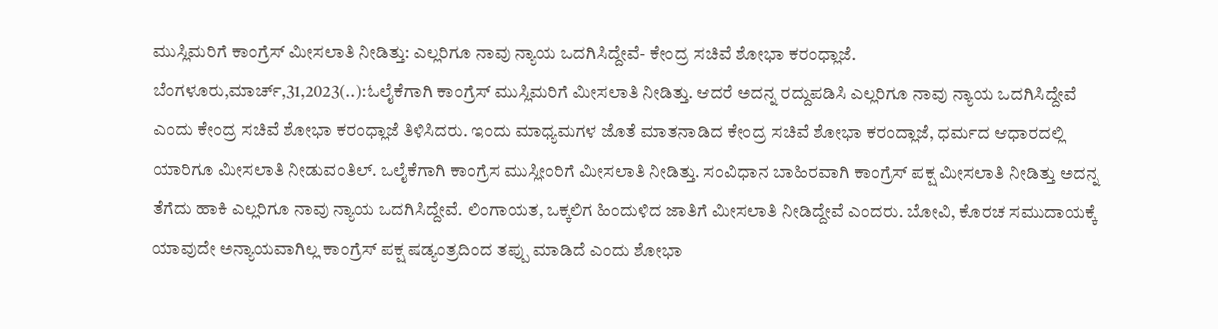ಮುಸ್ಲಿಮರಿಗೆ ಕಾಂಗ್ರೆಸ್ ಮೀಸಲಾತಿ ನೀಡಿತ್ತು: ಎಲ್ಲರಿಗೂ ನಾವು ನ್ಯಾಯ ಒದಗಿಸಿದ್ದೇವೆ- ಕೇಂದ್ರ ಸಚಿವೆ ಶೋಭಾ ಕರಂಧ್ಲಾಜೆ. ಬೆಂಗಳೂರು,ಮಾರ್ಚ್,31,2023(..):ಓಲೈಕೆಗಾಗಿ ಕಾಂಗ್ರೆಸ್ ಮುಸ್ಲಿಮರಿಗೆ ಮೀಸಲಾತಿ ನೀಡಿತ್ತು. ಆದರೆ ಅದನ್ನ ರದ್ದುಪಡಿಸಿ ಎಲ್ಲರಿಗೂ ನಾವು ನ್ಯಾಯ ಒದಗಿಸಿದ್ದೇವೆ ಎಂದು ಕೇಂದ್ರ ಸಚಿವೆ ಶೋಭಾ ಕರಂಧ್ಲಾಜೆ ತಿಳಿಸಿದರು. ಇಂದು ಮಾಧ್ಯಮಗಳ ಜೊತೆ ಮಾತನಾಡಿದ ಕೇಂದ್ರ ಸಚಿವೆ ಶೋಭಾ ಕರಂದ್ಲಾಜೆ, ಧರ್ಮದ ಆಧಾರದಲ್ಲಿ ಯಾರಿಗೂ ಮೀಸಲಾತಿ ನೀಡುವಂತಿಲ್. ಒಲೈಕೆಗಾಗಿ ಕಾಂಗ್ರೆಸ ಮುಸ್ಲೀಂರಿಗೆ ಮೀಸಲಾತಿ ನೀಡಿತ್ತು. ಸಂವಿಧಾನ ಬಾಹಿರವಾಗಿ ಕಾಂಗ್ರೆಸ್ ಪಕ್ಷ ಮೀಸಲಾತಿ ನೀಡಿತ್ತು ಅದನ್ನ ತೆಗೆದು ಹಾಕಿ ಎಲ್ಲರಿಗೂ ನಾವು ನ್ಯಾಯ ಒದಗಿಸಿದ್ದೇವೆ. ಲಿಂಗಾಯತ, ಒಕ್ಕಲಿಗ ಹಿಂದುಳಿದ ಜಾತಿಗೆ ಮೀಸಲಾತಿ ನೀಡಿದ್ದೇವೆ ಎಂದರು. ಬೋವಿ, ಕೊರಚ ಸಮುದಾಯಕ್ಕೆ ಯಾವುದೇ ಅನ್ಯಾಯವಾಗಿಲ್ಲ ಕಾಂಗ್ರೆಸ್ ಪಕ್ಷ ಷಡ್ಯಂತ್ರದಿಂದ ತಪ್ಪು ಮಾಡಿದೆ ಎಂದು ಶೋಭಾ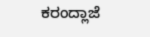ಕರಂದ್ಲಾಜೆ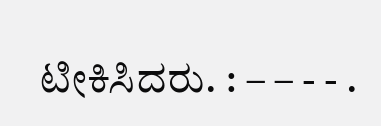ಟೀಕಿಸಿದರು. : – – - - .